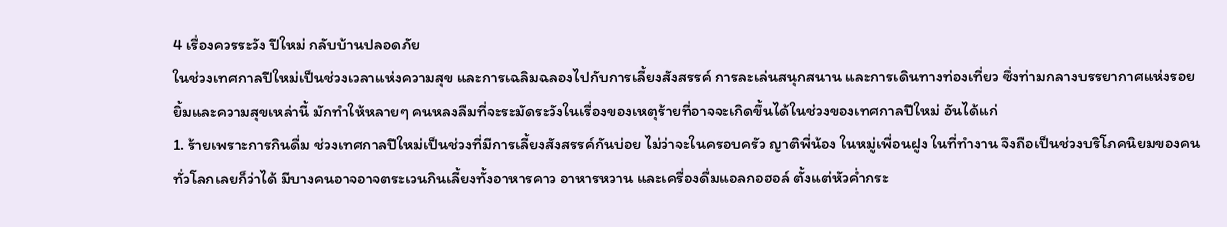4 เรื่องควรระวัง ปีใหม่ กลับบ้านปลอดภัย
ในช่วงเทศกาลปีใหม่เป็นช่วงเวลาแห่งความสุข และการเฉลิมฉลองไปกับการเลี้ยงสังสรรค์ การละเล่นสนุกสนาน และการเดินทางท่องเที่ยว ซึ่งท่ามกลางบรรยากาศแห่งรอยยิ้มและความสุขเหล่านี้ มักทำให้หลายๆ คนหลงลืมที่จะระมัดระวังในเรื่องของเหตุร้ายที่อาจจะเกิดขึ้นได้ในช่วงของเทศกาลปีใหม่ อันได้แก่
1. ร้ายเพราะการกินดื่ม ช่วงเทศกาลปีใหม่เป็นช่วงที่มีการเลี้ยงสังสรรค์กันบ่อย ไม่ว่าจะในครอบครัว ญาติพี่น้อง ในหมู่เพื่อนฝูง ในที่ทำงาน จึงถือเป็นช่วงบริโภคนิยมของคนทั่วโลกเลยก็ว่าได้ มีบางคนอาจอาจตระเวนกินเลี้ยงทั้งอาหารคาว อาหารหวาน และเครื่องดื่มแอลกอฮอล์ ตั้งแต่หัวค่ำกระ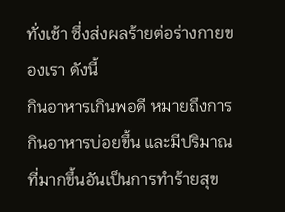ทั่งเช้า ซึ่งส่งผลร้ายต่อร่างกายของเรา ดังนี้
กินอาหารเกินพอดี หมายถึงการกินอาหารบ่อยขึ้น และมีปริมาณที่มากขึ้นอันเป็นการทำร้ายสุข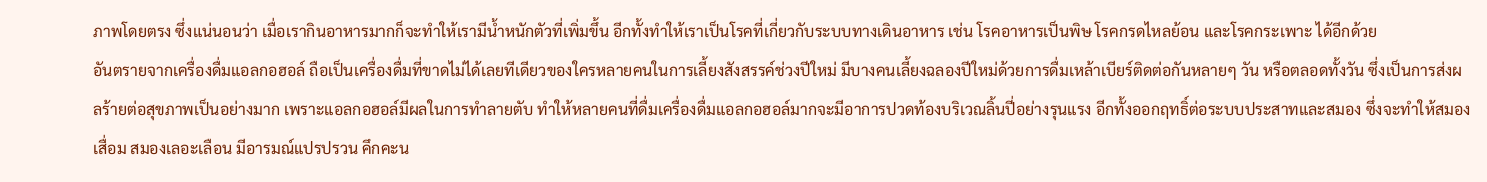ภาพโดยตรง ซึ่งแน่นอนว่า เมื่อเรากินอาหารมากก็จะทำให้เรามีน้ำหนักตัวที่เพิ่มขึ้น อีกทั้งทำให้เราเป็นโรคที่เกี่ยวกับระบบทางเดินอาหาร เช่น โรคอาหารเป็นพิษ โรคกรดไหลย้อน และโรคกระเพาะ ได้อีกด้วย
อันตรายจากเครื่องดื่มแอลกอฮอล์ ถือเป็นเครื่องดื่มที่ขาดไม่ได้เลยทีเดียวของใครหลายคนในการเลี้ยงสังสรรค์ช่วงปีใหม่ มีบางคนเลี้ยงฉลองปีใหม่ด้วยการดื่มเหล้าเบียร์ติดต่อกันหลายๆ วัน หรือตลอดทั้งวัน ซึ่งเป็นการส่งผลร้ายต่อสุขภาพเป็นอย่างมาก เพราะแอลกอฮอล์มีผลในการทำลายตับ ทำให้หลายคนที่ดื่มเครื่องดื่มแอลกอฮอล์มากจะมีอาการปวดท้องบริเวณลิ้นปี่อย่างรุนแรง อีกทั้งออกฤทธิ์ต่อระบบประสาทและสมอง ซึ่งจะทำให้สมองเสื่อม สมองเลอะเลือน มีอารมณ์แปรปรวน คึกคะน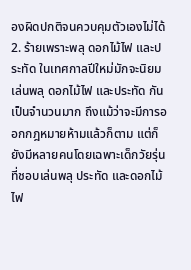องผิดปกติจนควบคุมตัวเองไม่ได้
2. ร้ายเพราะพลุ ดอกไม้ไฟ และประทัด ในเทศกาลปีใหม่มักจะนิยมเล่นพลุ ดอกไม้ไฟ และประทัด กันเป็นจำนวนมาก ถึงแม้ว่าจะมีการออกกฎหมายห้ามแล้วก็ตาม แต่ก็ยังมีหลายคนโดยเฉพาะเด็กวัยรุ่นที่ชอบเล่นพลุ ประทัด และดอกไม้ไฟ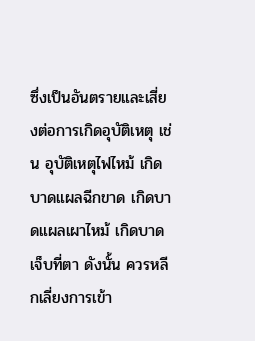ซึ่งเป็นอันตรายและเสี่ยงต่อการเกิดอุบัติเหตุ เช่น อุบัติเหตุไฟไหม้ เกิดบาดแผลฉีกขาด เกิดบาดแผลเผาไหม้ เกิดบาดเจ็บที่ตา ดังนั้น ควรหลีกเลี่ยงการเข้า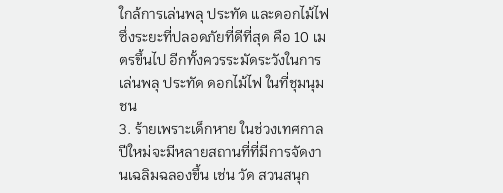ใกล้การเล่นพลุ ประทัด และดอกไม้ไฟ ซึ่งระยะที่ปลอดภัยที่ดีที่สุด คือ 10 เมตรขึ้นไป อีกทั้งควรระมัดระวังในการเล่นพลุ ประทัด ดอกไม้ไฟ ในที่ชุมนุมชน
3. ร้ายเพราะเด็กหาย ในช่วงเทศกาลปีใหม่จะมีหลายสถานที่ที่มีการจัดงานเฉลิมฉลองขึ้น เช่น วัด สวนสนุก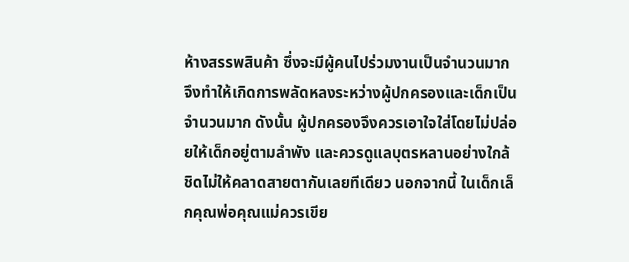ห้างสรรพสินค้า ซึ่งจะมีผู้คนไปร่วมงานเป็นจำนวนมาก จึงทำให้เกิดการพลัดหลงระหว่างผู้ปกครองและเด็กเป็นจำนวนมาก ดังนั้น ผู้ปกครองจึงควรเอาใจใส่โดยไม่ปล่อยให้เด็กอยู่ตามลำพัง และควรดูแลบุตรหลานอย่างใกล้ชิดไม่ให้คลาดสายตากันเลยทีเดียว นอกจากนี้ ในเด็กเล็กคุณพ่อคุณแม่ควรเขีย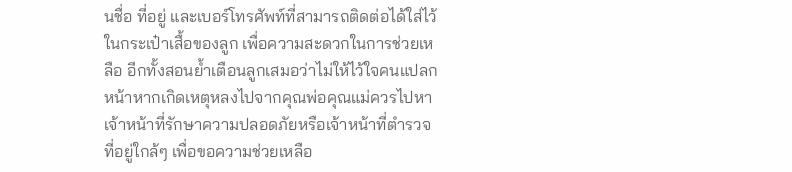นชื่อ ที่อยู่ และเบอร์โทรศัพท์ที่สามารถติดต่อได้ใส่ไว้ในกระเป๋าเสื้อของลูก เพื่อความสะดวกในการช่วยเหลือ อีกทั้งสอนย้ำเตือนลูกเสมอว่าไม่ให้ไว้ใจคนแปลกหน้าหากเกิดเหตุหลงไปจากคุณพ่อคุณแม่ควรไปหาเจ้าหน้าที่รักษาความปลอดภัยหรือเจ้าหน้าที่ตำรวจที่อยู่ใกล้ๆ เพื่อขอความช่วยเหลือ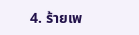4. ร้ายเพ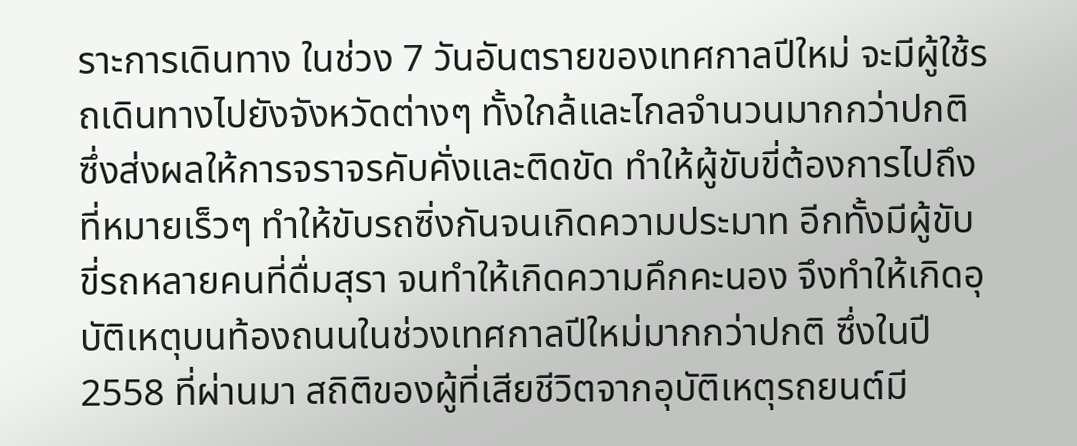ราะการเดินทาง ในช่วง 7 วันอันตรายของเทศกาลปีใหม่ จะมีผู้ใช้รถเดินทางไปยังจังหวัดต่างๆ ทั้งใกล้และไกลจำนวนมากกว่าปกติ ซึ่งส่งผลให้การจราจรคับคั่งและติดขัด ทำให้ผู้ขับขี่ต้องการไปถึงที่หมายเร็วๆ ทำให้ขับรถซิ่งกันจนเกิดความประมาท อีกทั้งมีผู้ขับขี่รถหลายคนที่ดื่มสุรา จนทำให้เกิดความคึกคะนอง จึงทำให้เกิดอุบัติเหตุบนท้องถนนในช่วงเทศกาลปีใหม่มากกว่าปกติ ซึ่งในปี 2558 ที่ผ่านมา สถิติของผู้ที่เสียชีวิตจากอุบัติเหตุรถยนต์มี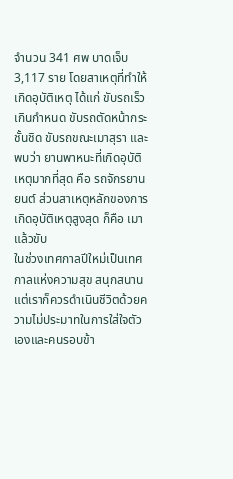จำนวน 341 ศพ บาดเจ็บ 3,117 ราย โดยสาเหตุที่ทำให้เกิดอุบัติเหตุ ได้แก่ ขับรถเร็วเกินกำหนด ขับรถตัดหน้ากระชั้นชิด ขับรถขณะเมาสุรา และพบว่า ยานพาหนะที่เกิดอุบัติเหตุมากที่สุด คือ รถจักรยานยนต์ ส่วนสาเหตุหลักของการเกิดอุบัติเหตุสูงสุด ก็คือ เมาแล้วขับ
ในช่วงเทศกาลปีใหม่เป็นเทศกาลแห่งความสุข สนุกสนาน แต่เราก็ควรดำเนินชีวิตด้วยความไม่ประมาทในการใส่ใจตัวเองและคนรอบข้า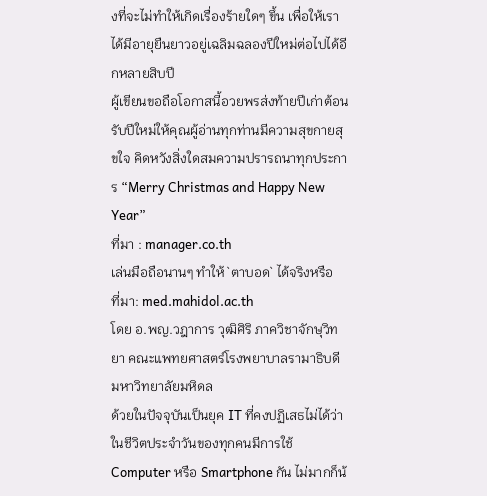งที่จะไม่ทำให้เกิดเรื่องร้ายใดๆ ขึ้น เพื่อให้เราได้มีอายุยืนยาวอยู่เฉลิมฉลองปีใหม่ต่อไปได้อีกหลายสิบปี
ผู้เขียนขอถือโอกาสนี้อวยพรส่งท้ายปีเก่าต้อนรับปีใหม่ให้คุณผู้อ่านทุกท่านมีความสุขกายสุขใจ คิดหวังสิ่งใดสมความปรารถนาทุกประการ “Merry Christmas and Happy New Year”
ที่มา : manager.co.th
เล่นมือถือนานๆ ทำให้ `ตาบอด` ได้จริงหรือ
ที่มา: med.mahidol.ac.th
โดย อ.พญ.วฎาการ วุฒิศิริ ภาควิชาจักษุวิทยา คณะแพทยศาสตร์โรงพยาบาลรามาธิบดี มหาวิทยาลัยมหิดล
ด้วยในปัจจุบันเป็นยุค IT ที่คงปฏิเสธไม่ได้ว่าในชีวิตประจำวันของทุกคนมีการใช้ Computer หรือ Smartphone กัน ไม่มากก็น้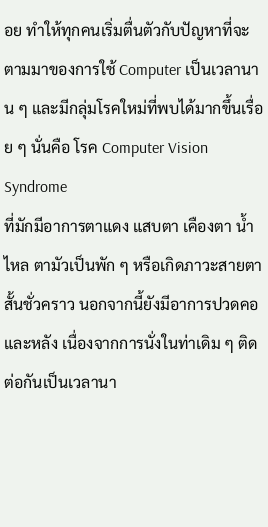อย ทำให้ทุกคนเริ่มตื่นตัวกับปัญหาที่จะตามมาของการใช้ Computer เป็นเวลานาน ๆ และมีกลุ่มโรคใหม่ที่พบได้มากขึ้นเรื่อย ๆ นั่นคือ โรค Computer Vision Syndrome
ที่มักมีอาการตาแดง แสบตา เคืองตา น้ำไหล ตามัวเป็นพัก ๆ หรือเกิดภาวะสายตาสั้นชั่วคราว นอกจากนี้ยังมีอาการปวดคอและหลัง เนื่องจากการนั่งในท่าเดิม ๆ ติดต่อกันเป็นเวลานา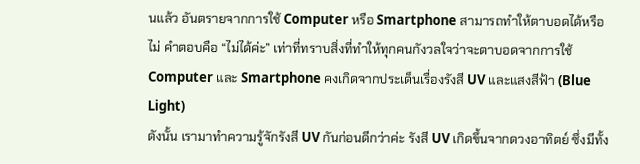นแล้ว อันตรายจากการใช้ Computer หรือ Smartphone สามารถทำให้ตาบอดได้หรือไม่ คำตอบคือ “ไม่ได้ค่ะ” เท่าที่ทราบสิ่งที่ทำให้ทุกคนกังวลใจว่าจะตาบอดจากการใช้ Computer และ Smartphone คงเกิดจากประเด็นเรื่องรังสี UV และแสงสีฟ้า (Blue Light)
ดังนั้น เรามาทำความรู้จักรังสี UV กันก่อนดีกว่าค่ะ รังสี UV เกิดขึ้นจากดวงอาทิตย์ ซึ่งมีทั้ง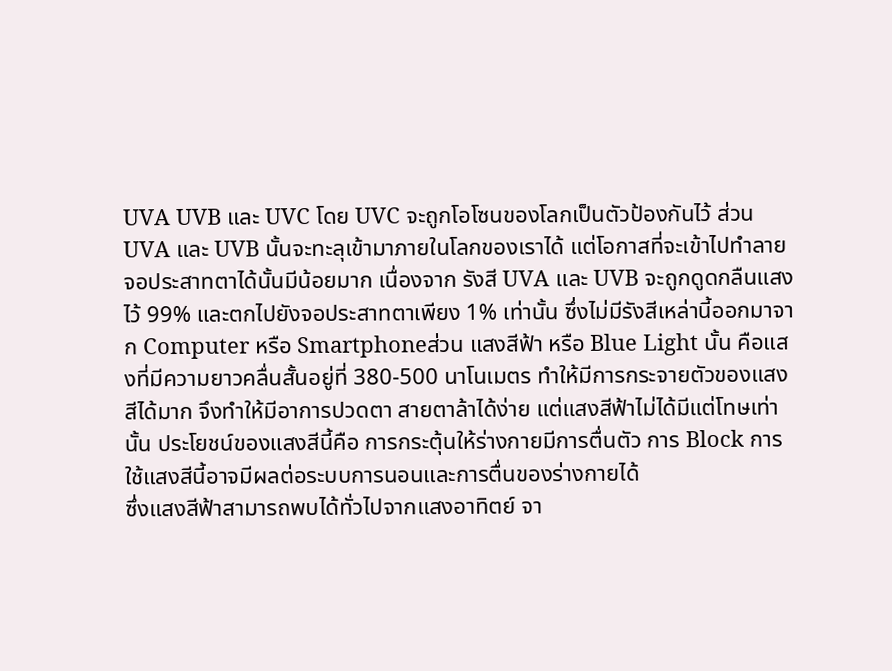UVA UVB และ UVC โดย UVC จะถูกโอโซนของโลกเป็นตัวป้องกันไว้ ส่วน UVA และ UVB นั้นจะทะลุเข้ามาภายในโลกของเราได้ แต่โอกาสที่จะเข้าไปทำลายจอประสาทตาได้นั้นมีน้อยมาก เนื่องจาก รังสี UVA และ UVB จะถูกดูดกลืนแสงไว้ 99% และตกไปยังจอประสาทตาเพียง 1% เท่านั้น ซึ่งไม่มีรังสีเหล่านี้ออกมาจาก Computer หรือ Smartphoneส่วน แสงสีฟ้า หรือ Blue Light นั้น คือแสงที่มีความยาวคลื่นสั้นอยู่ที่ 380-500 นาโนเมตร ทำให้มีการกระจายตัวของแสงสีได้มาก จึงทำให้มีอาการปวดตา สายตาล้าได้ง่าย แต่แสงสีฟ้าไม่ได้มีแต่โทษเท่านั้น ประโยชน์ของแสงสีนี้คือ การกระตุ้นให้ร่างกายมีการตื่นตัว การ Block การใช้แสงสีนี้อาจมีผลต่อระบบการนอนและการตื่นของร่างกายได้
ซึ่งแสงสีฟ้าสามารถพบได้ทั่วไปจากแสงอาทิตย์ จา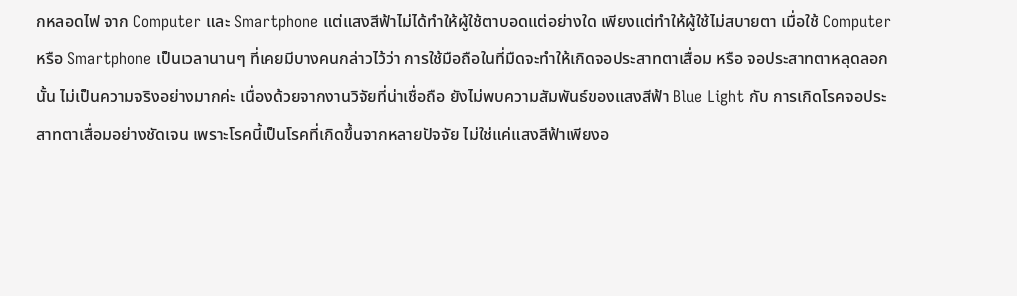กหลอดไฟ จาก Computer และ Smartphone แต่แสงสีฟ้าไม่ได้ทำให้ผู้ใช้ตาบอดแต่อย่างใด เพียงแต่ทำให้ผู้ใช้ไม่สบายตา เมื่อใช้ Computer หรือ Smartphone เป็นเวลานานๆ ที่เคยมีบางคนกล่าวไว้ว่า การใช้มือถือในที่มืดจะทำให้เกิดจอประสาทตาเสื่อม หรือ จอประสาทตาหลุดลอก นั้น ไม่เป็นความจริงอย่างมากค่ะ เนื่องด้วยจากงานวิจัยที่น่าเชื่อถือ ยังไม่พบความสัมพันธ์ของแสงสีฟ้า Blue Light กับ การเกิดโรคจอประสาทตาเสื่อมอย่างชัดเจน เพราะโรคนี้เป็นโรคที่เกิดขึ้นจากหลายปัจจัย ไม่ใช่แค่แสงสีฟ้าเพียงอ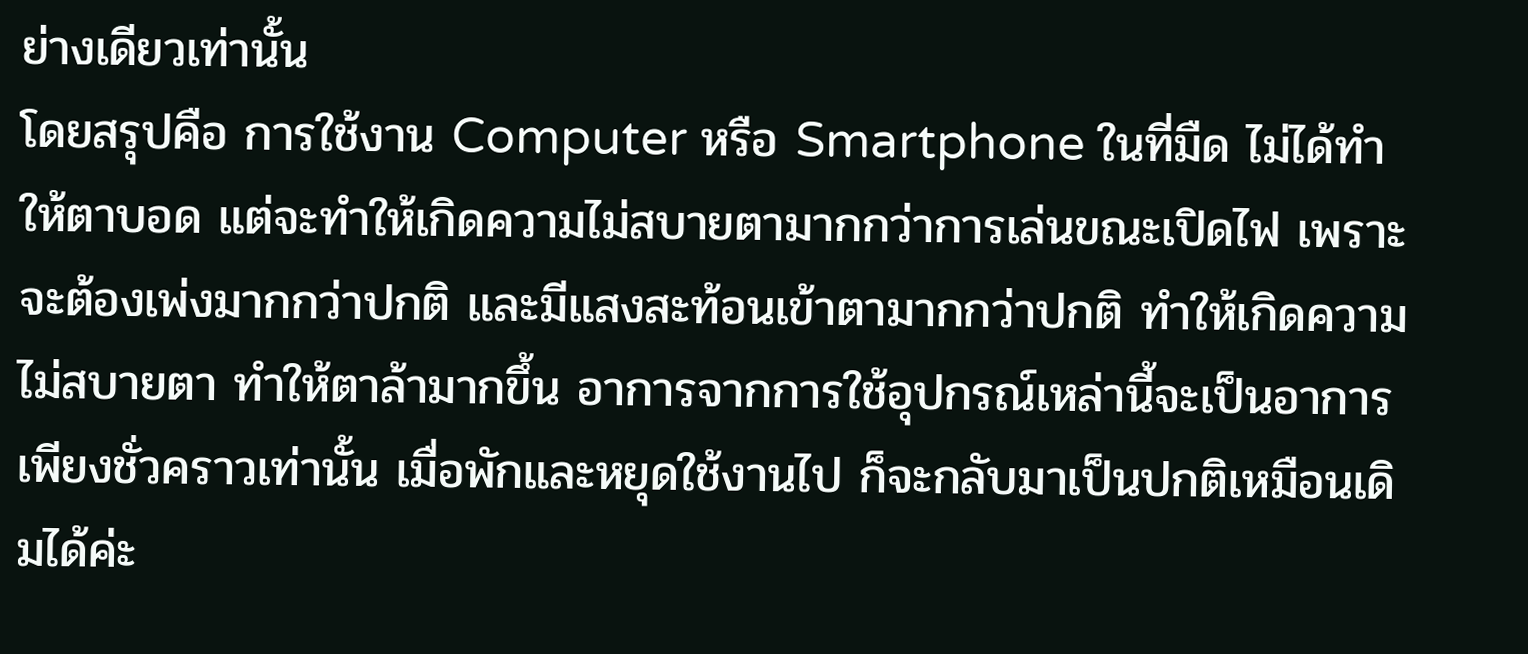ย่างเดียวเท่านั้น
โดยสรุปคือ การใช้งาน Computer หรือ Smartphone ในที่มืด ไม่ได้ทำให้ตาบอด แต่จะทำให้เกิดความไม่สบายตามากกว่าการเล่นขณะเปิดไฟ เพราะจะต้องเพ่งมากกว่าปกติ และมีแสงสะท้อนเข้าตามากกว่าปกติ ทำให้เกิดความไม่สบายตา ทำให้ตาล้ามากขึ้น อาการจากการใช้อุปกรณ์เหล่านี้จะเป็นอาการเพียงชั่วคราวเท่านั้น เมื่อพักและหยุดใช้งานไป ก็จะกลับมาเป็นปกติเหมือนเดิมได้ค่ะ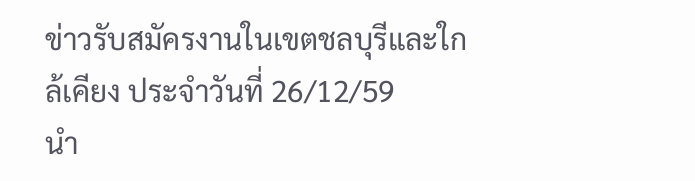ข่าวรับสมัครงานในเขตชลบุรีและใกล้เคียง ประจำวันที่ 26/12/59
นำ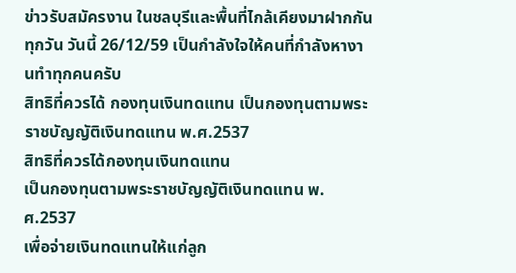ข่าวรับสมัครงาน ในชลบุรีและพื้นที่ไกล้เคียงมาฝากกันทุกวัน วันนี้ 26/12/59 เป็นกำลังใจให้คนที่กำลังหางานทำทุกคนครับ
สิทธิที่ควรได้ กองทุนเงินทดแทน เป็นกองทุนตามพระราชบัญญัติเงินทดแทน พ.ศ.2537
สิทธิที่ควรได้กองทุนเงินทดแทน
เป็นกองทุนตามพระราชบัญญัติเงินทดแทน พ.ศ.2537
เพื่อจ่ายเงินทดแทนให้แก่ลูก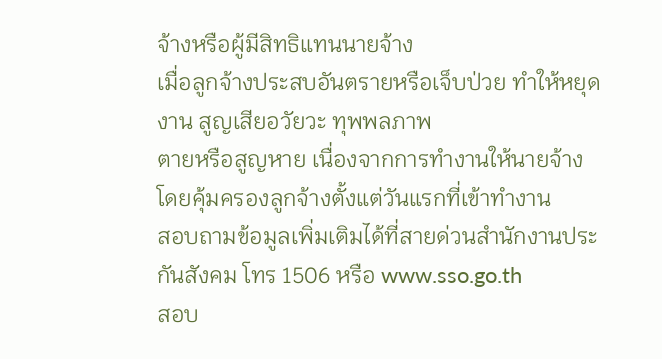จ้างหรือผู้มีสิทธิแทนนายจ้าง
เมื่อลูกจ้างประสบอันตรายหรือเจ็บป่วย ทำให้หยุดงาน สูญเสียอวัยวะ ทุพพลภาพ
ตายหรือสูญหาย เนื่องจากการทำงานให้นายจ้าง
โดยคุ้มครองลูกจ้างตั้งแต่วันแรกที่เข้าทำงาน
สอบถามข้อมูลเพิ่มเติมได้ที่สายด่วนสำนักงานประกันสังคม โทร 1506 หรือ www.sso.go.th
สอบ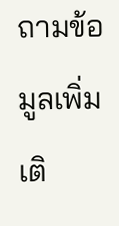ถามข้อมูลเพิ่มเติ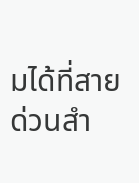มได้ที่สายด่วนสำ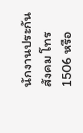นักงานประกันสังคม โทร 1506 หรือ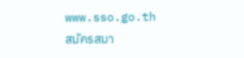www.sso.go.th
สมัครสมา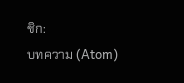ชิก:
บทความ (Atom)